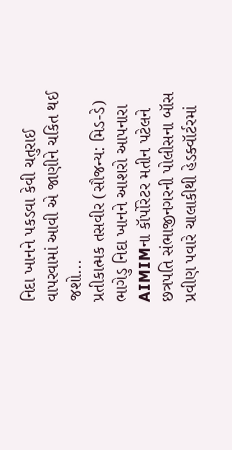નિદા ખાનને પકડવા કેવી ચતુરાઈ વાપરવામાં આવી એ જાણીને ચકિત થઈ જશો...
પ્રતીકાત્મક તસવીર (સૌજન્ય: મિડ-ડે)
ભાગેડુ નિદા ખાનને આશરો આપનારા AIMIMના કૉર્પોરેટર મતીન પટેલને છત્રપતિ સંભાજીનગરની પોલીસના બૉસ પ્રવીણ પવારે ચાલાકીથી હેડક્વૉર્ટરમાં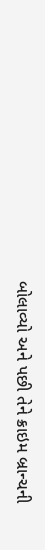બોલાવ્યો અને પછી તેને ક્રાઇમ બ્રાન્ચની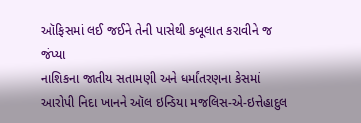ઑફિસમાં લઈ જઈને તેની પાસેથી કબૂલાત કરાવીને જ જંપ્યા
નાશિકના જાતીય સતામણી અને ધર્માંતરણના કેસમાં આરોપી નિદા ખાનને ઑલ ઇન્ડિયા મજલિસ-એ-ઇત્તેહાદુલ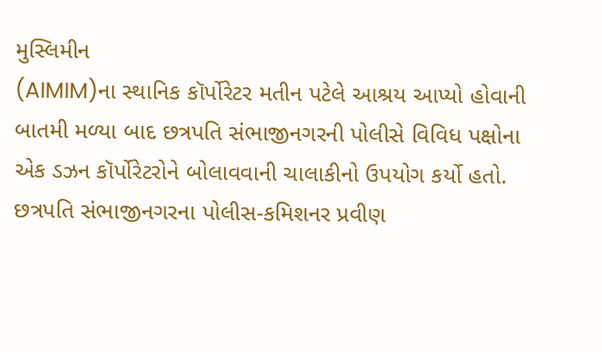મુસ્લિમીન
(AIMIM)ના સ્થાનિક કૉર્પોરેટર મતીન પટેલે આશ્રય આપ્યો હોવાની બાતમી મળ્યા બાદ છત્રપતિ સંભાજીનગરની પોલીસે વિવિધ પક્ષોના એક ડઝન કૉર્પોરેટરોને બોલાવવાની ચાલાકીનો ઉપયોગ કર્યો હતો.
છત્રપતિ સંભાજીનગરના પોલીસ-કમિશનર પ્રવીણ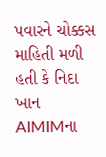પવારને ચોક્કસ માહિતી મળી હતી કે નિદા ખાન AIMIMના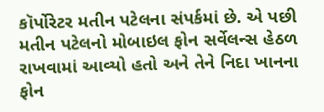કૉર્પોરેટર મતીન પટેલના સંપર્કમાં છે. એ પછી મતીન પટેલનો મોબાઇલ ફોન સર્વેલન્સ હેઠળ રાખવામાં આવ્યો હતો અને તેને નિદા ખાનના ફોન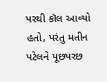પરથી કૉલ આવ્યો હતો, પરંતુ મતીન પટેલને પૂછપરછ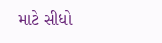માટે સીધો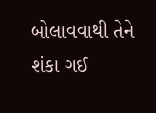બોલાવવાથી તેને શંકા ગઈ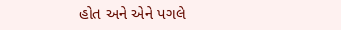હોત અને એને પગલે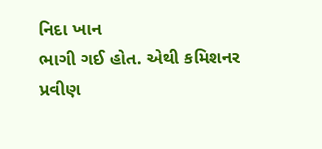નિદા ખાન
ભાગી ગઈ હોત. એથી કમિશનર પ્રવીણ